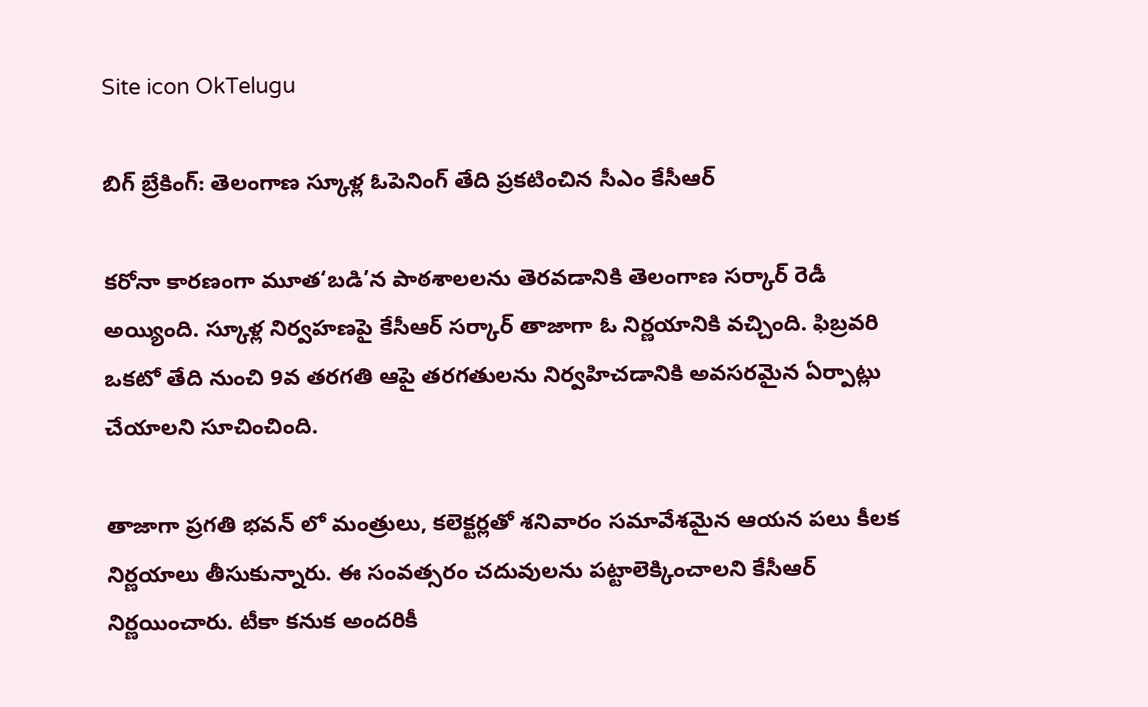Site icon OkTelugu

బిగ్ బ్రేకింగ్: తెలంగాణ స్కూళ్ల ఓపెనింగ్ తేది ప్రకటించిన సీఎం కేసీఆర్

కరోనా కారణంగా మూత‘బడి’న పాఠశాలలను తెరవడానికి తెలంగాణ సర్కార్ రెడీ అయ్యింది. స్కూళ్ల నిర్వహణపై కేసీఆర్ సర్కార్ తాజాగా ఓ నిర్ణయానికి వచ్చింది. ఫిబ్రవరి ఒకటో తేది నుంచి 9వ తరగతి ఆపై తరగతులను నిర్వహిచడానికి అవసరమైన ఏర్పాట్లు చేయాలని సూచించింది.

తాజాగా ప్రగతి భవన్ లో మంత్రులు, కలెక్టర్లతో శనివారం సమావేశమైన ఆయన పలు కీలక నిర్ణయాలు తీసుకున్నారు. ఈ సంవత్సరం చదువులను పట్టాలెక్కించాలని కేసీఆర్ నిర్ణయించారు. టీకా కనుక అందరికీ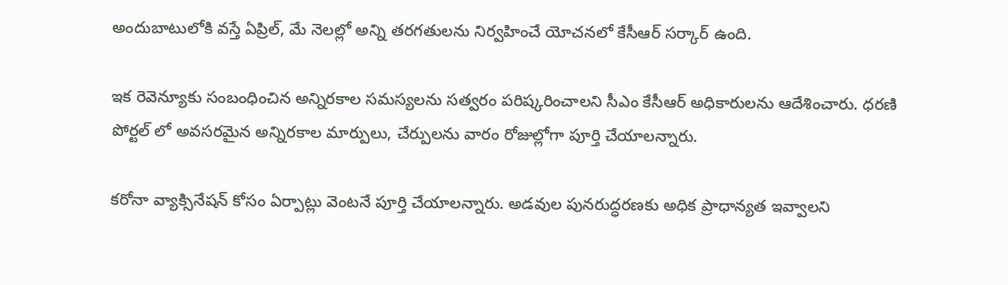అందుబాటులోకి వస్తే ఏప్రిల్, మే నెలల్లో అన్ని తరగతులను నిర్వహించే యోచనలో కేసీఆర్ సర్కార్ ఉంది.

ఇక రెవెన్యూకు సంబంధించిన అన్నిరకాల సమస్యలను సత్వరం పరిష్కరించాలని సీఎం కేసీఆర్ అధికారులను ఆదేశించారు. ధరణి పోర్టల్ లో అవసరమైన అన్నిరకాల మార్పులు, చేర్పులను వారం రోజుల్లోగా పూర్తి చేయాలన్నారు.

కరోనా వ్యాక్సినేషన్ కోసం ఏర్పాట్లు వెంటనే పూర్తి చేయాలన్నారు. అడవుల పునరుద్ధరణకు అధిక ప్రాధాన్యత ఇవ్వాలని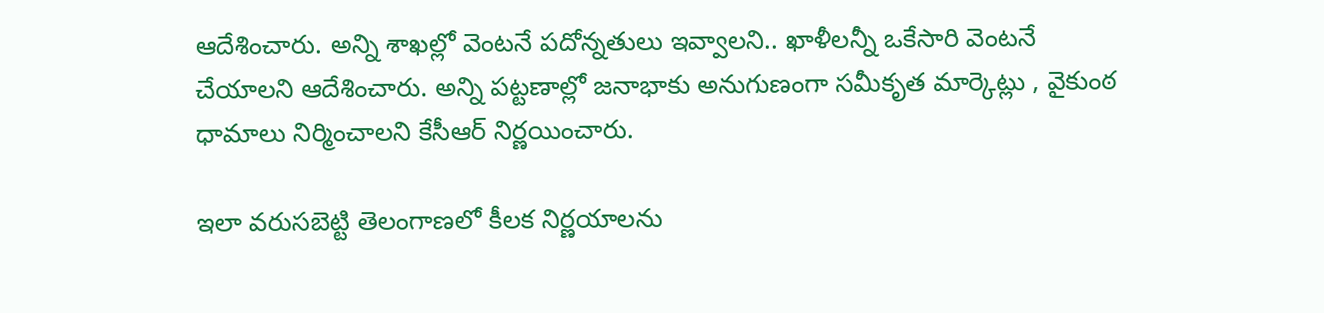ఆదేశించారు. అన్ని శాఖల్లో వెంటనే పదోన్నతులు ఇవ్వాలని.. ఖాళీలన్నీ ఒకేసారి వెంటనే చేయాలని ఆదేశించారు. అన్ని పట్టణాల్లో జనాభాకు అనుగుణంగా సమీకృత మార్కెట్లు , వైకుంఠ ధామాలు నిర్మించాలని కేసీఆర్ నిర్ణయించారు.

ఇలా వరుసబెట్టి తెలంగాణలో కీలక నిర్ణయాలను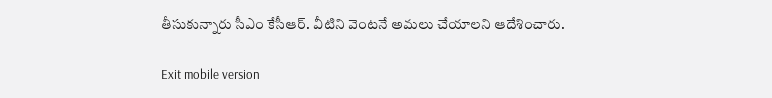తీసుకున్నారు సీఎం కేసీఆర్. వీటిని వెంటనే అమలు చేయాలని ఆదేశించారు.

Exit mobile version